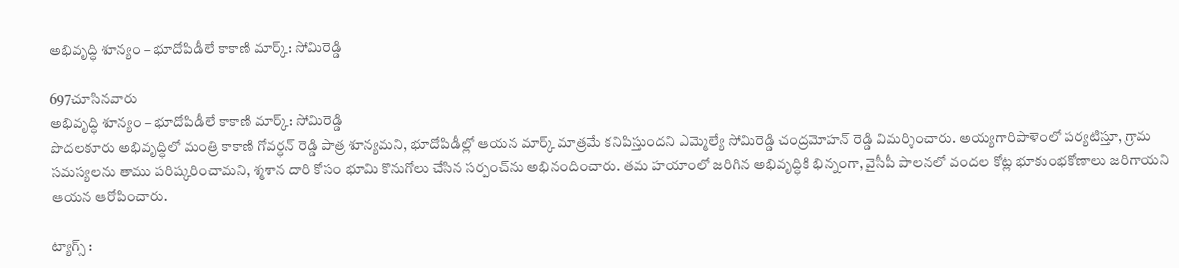అభివృద్ధి శూన్యం – భూదోపిడీలే కాకాణి మార్క్: సోమిరెడ్డి

697చూసినవారు
అభివృద్ధి శూన్యం – భూదోపిడీలే కాకాణి మార్క్: సోమిరెడ్డి
పొదలకూరు అభివృద్ధిలో మంత్రి కాకాణి గోవర్ధన్ రెడ్డి పాత్ర శూన్యమని, భూదోపిడీల్లో ఆయన మార్క్ మాత్రమే కనిపిస్తుందని ఎమ్మెల్యే సోమిరెడ్డి చంద్రమోహన్ రెడ్డి విమర్శించారు. అయ్యగారిపాళెంలో పర్యటిస్తూ, గ్రామ సమస్యలను తాము పరిష్కరించామని, శ్మశాన దారి కోసం భూమి కొనుగోలు చేసిన సర్పంచ్‌ను అభినందించారు. తమ హయాంలో జరిగిన అభివృద్ధికి భిన్నంగా, వైసీపీ పాలనలో వందల కోట్ల భూకుంభకోణాలు జరిగాయని ఆయన ఆరోపించారు.

ట్యాగ్స్ :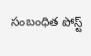సంబంధిత పోస్ట్